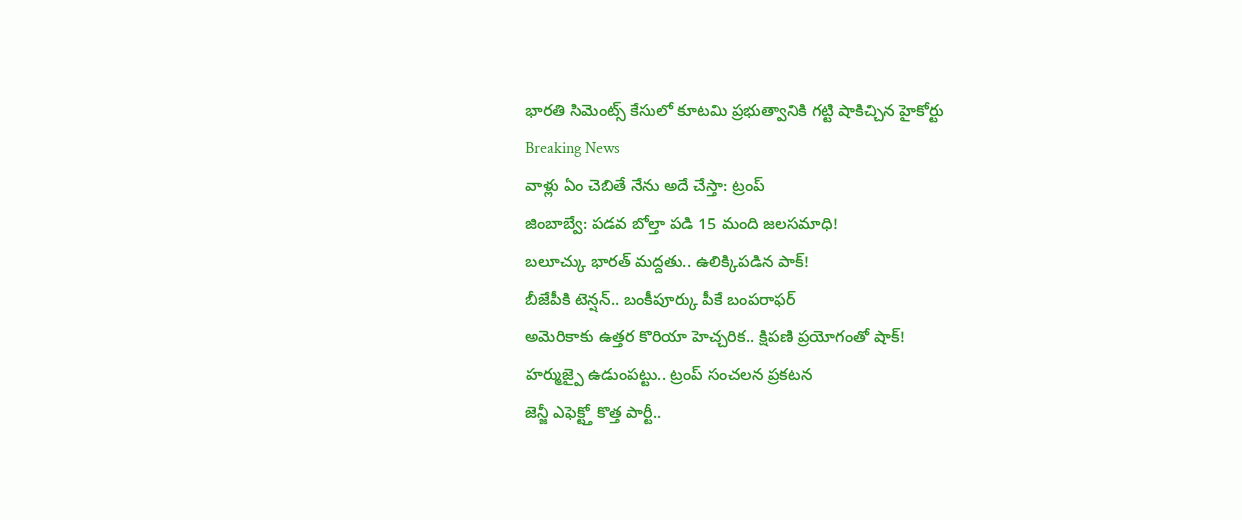భారతి సిమెంట్స్ కేసులో కూటమి ప్రభుత్వానికి గట్టి షాకిచ్చిన హైకోర్టు
Breaking News
వాళ్లు ఏం చెబితే నేను అదే చేస్తా: ట్రంప్
జింబాబ్వే: పడవ బోల్తా పడి 15 మంది జలసమాధి!
బలూచ్కు భారత్ మద్దతు.. ఉలిక్కిపడిన పాక్!
బీజేపీకి టెన్షన్.. బంకీపూర్కు పీకే బంపరాఫర్
అమెరికాకు ఉత్తర కొరియా హెచ్చరిక.. క్షిపణి ప్రయోగంతో షాక్!
హర్ముజ్పై ఉడుంపట్టు.. ట్రంప్ సంచలన ప్రకటన
జెన్జీ ఎఫెక్ట్తో కొత్త పార్టీ..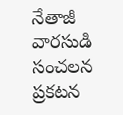నేతాజీ వారసుడి సంచలన ప్రకటన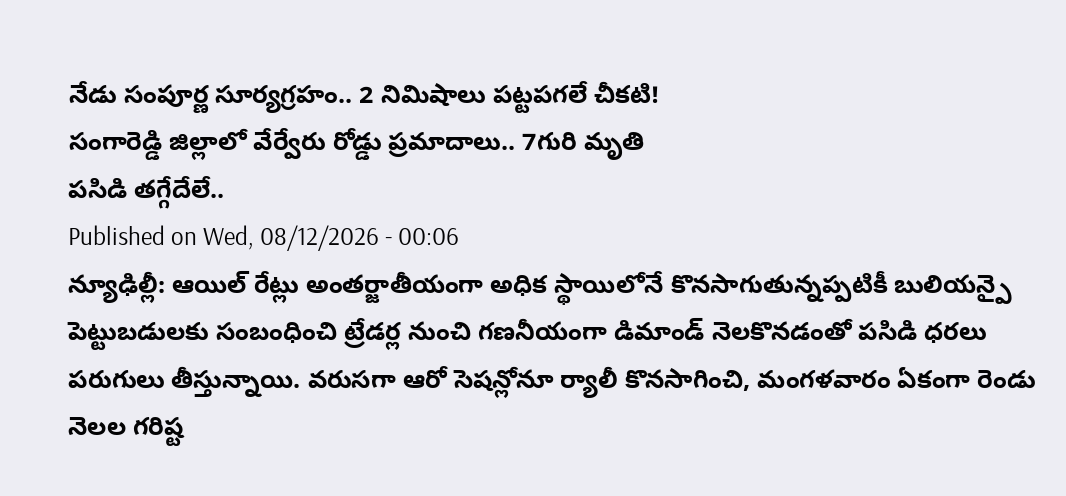నేడు సంపూర్ణ సూర్యగ్రహం.. 2 నిమిషాలు పట్టపగలే చీకటి!
సంగారెడ్డి జిల్లాలో వేర్వేరు రోడ్డు ప్రమాదాలు.. 7గురి మృతి
పసిడి తగ్గేదేలే..
Published on Wed, 08/12/2026 - 00:06
న్యూఢిల్లీ: ఆయిల్ రేట్లు అంతర్జాతీయంగా అధిక స్థాయిలోనే కొనసాగుతున్నప్పటికీ బులియన్పై పెట్టుబడులకు సంబంధించి ట్రేడర్ల నుంచి గణనీయంగా డిమాండ్ నెలకొనడంతో పసిడి ధరలు పరుగులు తీస్తున్నాయి. వరుసగా ఆరో సెషన్లోనూ ర్యాలీ కొనసాగించి, మంగళవారం ఏకంగా రెండు నెలల గరిష్ట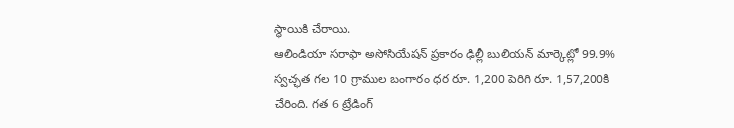స్థాయికి చేరాయి.
ఆలిండియా సరాఫా అసోసియేషన్ ప్రకారం ఢిల్లీ బులియన్ మార్కెట్లో 99.9% స్వచ్ఛత గల 10 గ్రాముల బంగారం ధర రూ. 1,200 పెరిగి రూ. 1,57,200కి చేరింది. గత 6 ట్రేడింగ్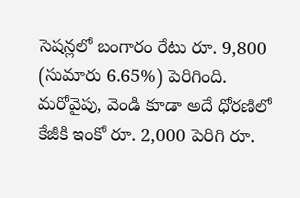సెషన్లలో బంగారం రేటు రూ. 9,800 (సుమారు 6.65%) పెరిగింది. మరోవైపు, వెండి కూడా అదే ధోరణిలో కేజీకి ఇంకో రూ. 2,000 పెరిగి రూ.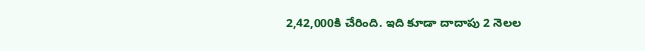2,42,000కి చేరింది. ఇది కూడా దాదాపు 2 నెలల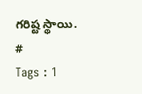గరిష్ట స్థాయి.
#
Tags : 1